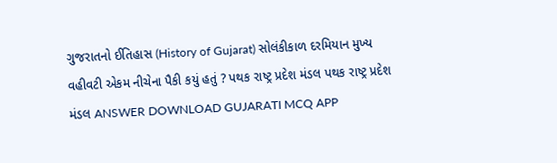ગુજરાતનો ઈતિહાસ (History of Gujarat) સોલંકીકાળ દરમિયાન મુખ્ય વહીવટી એકમ નીચેના પૈકી કયું હતું ? પથક રાષ્ટ્ર પ્રદેશ મંડલ પથક રાષ્ટ્ર પ્રદેશ મંડલ ANSWER DOWNLOAD GUJARATI MCQ APP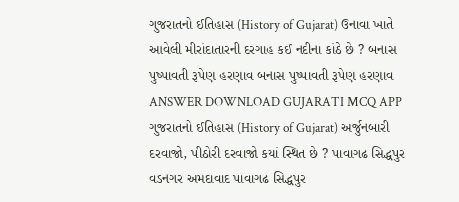ગુજરાતનો ઈતિહાસ (History of Gujarat) ઉનાવા ખાતે આવેલી મીરાંદાતારની દરગાહ કઈ નદીના કાંઠે છે ? બનાસ પુષ્પાવતી રૂપેણ હરણાવ બનાસ પુષ્પાવતી રૂપેણ હરણાવ ANSWER DOWNLOAD GUJARATI MCQ APP
ગુજરાતનો ઈતિહાસ (History of Gujarat) અર્જુનબારી દરવાજો, પીઠોરી દરવાજો કયાં સ્થિત છે ? પાવાગઢ સિદ્ધપુર વડનગર અમદાવાદ પાવાગઢ સિદ્ધપુર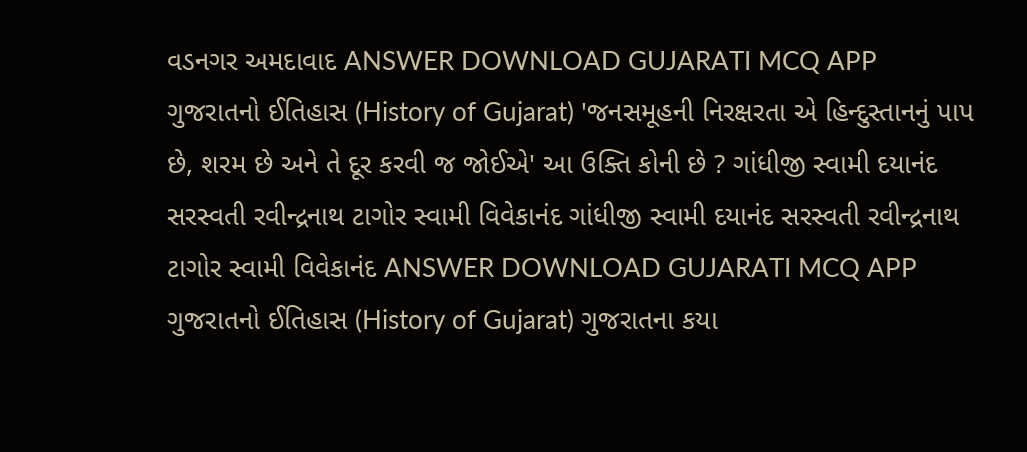વડનગર અમદાવાદ ANSWER DOWNLOAD GUJARATI MCQ APP
ગુજરાતનો ઈતિહાસ (History of Gujarat) 'જનસમૂહની નિરક્ષરતા એ હિન્દુસ્તાનનું પાપ છે, શરમ છે અને તે દૂર કરવી જ જોઈએ' આ ઉક્તિ કોની છે ? ગાંધીજી સ્વામી દયાનંદ સરસ્વતી રવીન્દ્રનાથ ટાગોર સ્વામી વિવેકાનંદ ગાંધીજી સ્વામી દયાનંદ સરસ્વતી રવીન્દ્રનાથ ટાગોર સ્વામી વિવેકાનંદ ANSWER DOWNLOAD GUJARATI MCQ APP
ગુજરાતનો ઈતિહાસ (History of Gujarat) ગુજરાતના કયા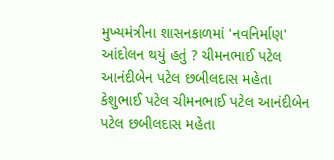મુખ્યમંત્રીના શાસનકાળમાં 'નવનિર્માણ' આંદોલન થયું હતું ? ચીમનભાઈ પટેલ આનંદીબેન પટેલ છબીલદાસ મહેતા કેશુભાઈ પટેલ ચીમનભાઈ પટેલ આનંદીબેન પટેલ છબીલદાસ મહેતા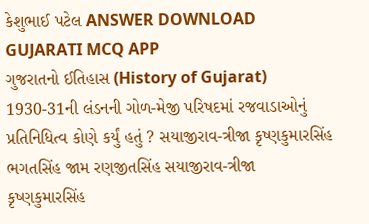કેશુભાઈ પટેલ ANSWER DOWNLOAD GUJARATI MCQ APP
ગુજરાતનો ઈતિહાસ (History of Gujarat) 1930-31ની લંડનની ગોળ-મેજી પરિષદમાં રજવાડાઓનું પ્રતિનિધિત્વ કોણે કર્યું હતું ? સયાજીરાવ-ત્રીજા કૃષ્ણકુમારસિંહ ભગતસિંહ જામ રણજીતસિંહ સયાજીરાવ-ત્રીજા કૃષ્ણકુમારસિંહ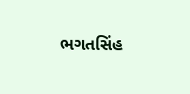ભગતસિંહ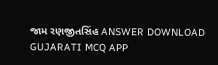જામ રણજીતસિંહ ANSWER DOWNLOAD GUJARATI MCQ APP